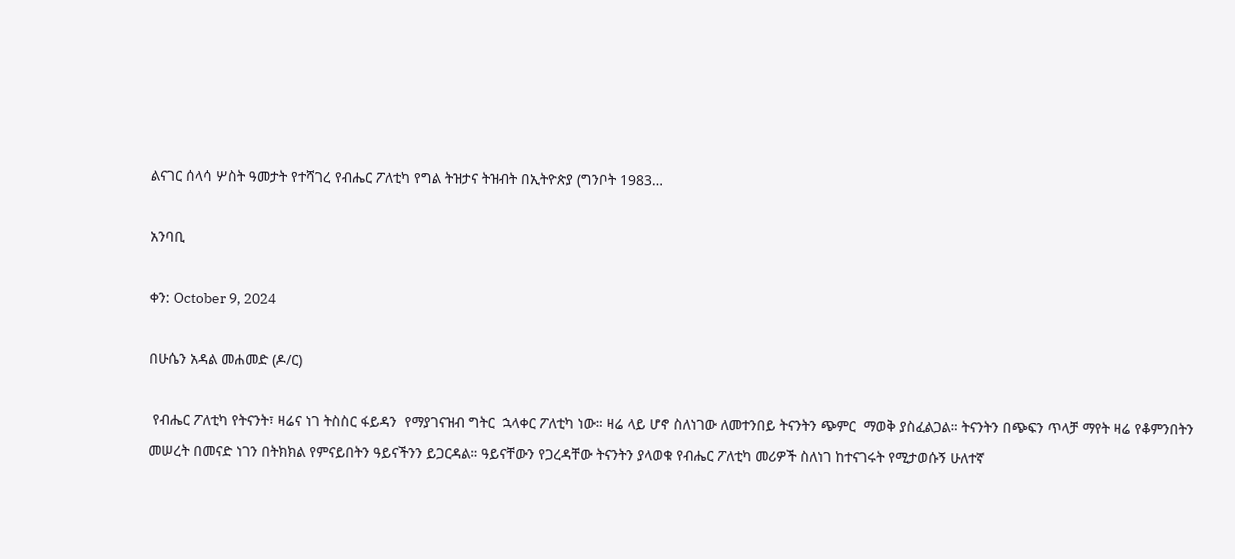ልናገር ሰላሳ ሦስት ዓመታት የተሻገረ የብሔር ፖለቲካ የግል ትዝታና ትዝብት በኢትዮጵያ (ግንቦት 1983…

አንባቢ

ቀን: October 9, 2024

በሁሴን አዳል መሐመድ (ዶ/ር)

 የብሔር ፖለቲካ የትናንት፣ ዛሬና ነገ ትስስር ፋይዳን  የማያገናዝብ ግትር  ኋላቀር ፖለቲካ ነው። ዛሬ ላይ ሆኖ ስለነገው ለመተንበይ ትናንትን ጭምር  ማወቅ ያስፈልጋል። ትናንትን በጭፍን ጥላቻ ማየት ዛሬ የቆምንበትን መሠረት በመናድ ነገን በትክክል የምናይበትን ዓይናችንን ይጋርዳል። ዓይናቸውን የጋረዳቸው ትናንትን ያላወቁ የብሔር ፖለቲካ መሪዎች ስለነገ ከተናገሩት የሚታወሱኝ ሁለተኛ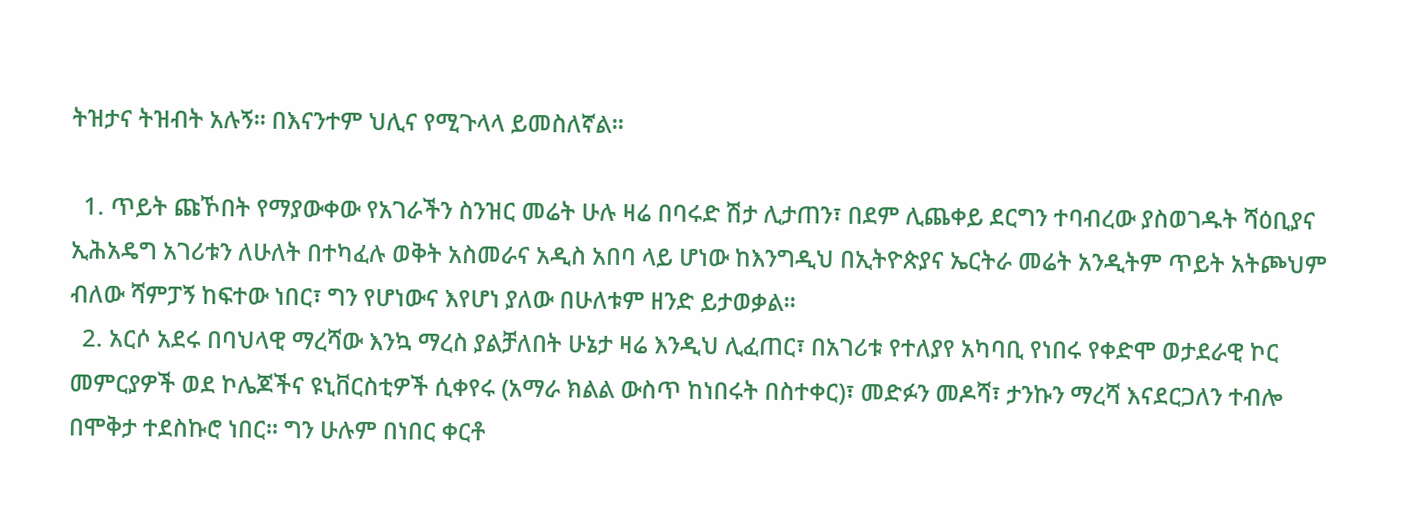ትዝታና ትዝብት አሉኝ። በእናንተም ህሊና የሚጉላላ ይመስለኛል።

  1. ጥይት ጩኾበት የማያውቀው የአገራችን ስንዝር መሬት ሁሉ ዛሬ በባሩድ ሽታ ሊታጠን፣ በደም ሊጨቀይ ደርግን ተባብረው ያስወገዱት ሻዕቢያና ኢሕአዴግ አገሪቱን ለሁለት በተካፈሉ ወቅት አስመራና አዲስ አበባ ላይ ሆነው ከእንግዲህ በኢትዮጵያና ኤርትራ መሬት አንዲትም ጥይት አትጮህም ብለው ሻምፓኝ ከፍተው ነበር፣ ግን የሆነውና እየሆነ ያለው በሁለቱም ዘንድ ይታወቃል።
  2. አርሶ አደሩ በባህላዊ ማረሻው እንኳ ማረስ ያልቻለበት ሁኔታ ዛሬ እንዲህ ሊፈጠር፣ በአገሪቱ የተለያየ አካባቢ የነበሩ የቀድሞ ወታደራዊ ኮር መምርያዎች ወደ ኮሌጆችና ዩኒቨርስቲዎች ሲቀየሩ (አማራ ክልል ውስጥ ከነበሩት በስተቀር)፣ መድፉን መዶሻ፣ ታንኩን ማረሻ እናደርጋለን ተብሎ በሞቅታ ተደስኩሮ ነበር፡፡ ግን ሁሉም በነበር ቀርቶ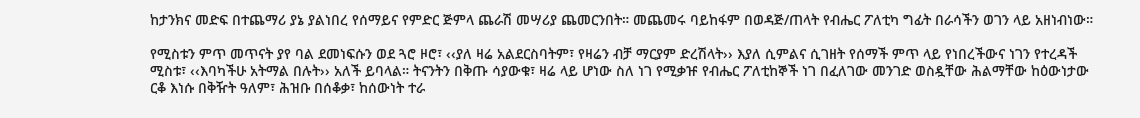ከታንክና መድፍ በተጨማሪ ያኔ ያልነበረ የሰማይና የምድር ጅምላ ጨራሽ መሣሪያ ጨመርንበት። መጨመሩ ባይከፋም በወዳጅ/ጠላት የብሔር ፖለቲካ ግፊት በራሳችን ወገን ላይ አዘነብነው።

የሚስቱን ምጥ መጥናት ያየ ባል ደመነፍሱን ወደ ጓሮ ዞሮ፣ ‹‹ያለ ዛሬ አልደርስባትም፣ የዛሬን ብቻ ማርያም ድረሽላት›› እያለ ሲምልና ሲገዘት የሰማች ምጥ ላይ የነበረችውና ነገን የተረዳች ሚስቱ፣ ‹‹እባካችሁ አትማል በሉት›› አለች ይባላል። ትናንትን በቅጡ ሳያውቁ፣ ዛሬ ላይ ሆነው ስለ ነገ የሚቃዡ የብሔር ፖለቲከኞች ነገ በፈለገው መንገድ ወስዷቸው ሕልማቸው ከዕውነታው ርቆ እነሱ በቅዥት ዓለም፣ ሕዝቡ በሰቆቃ፣ ከሰውነት ተራ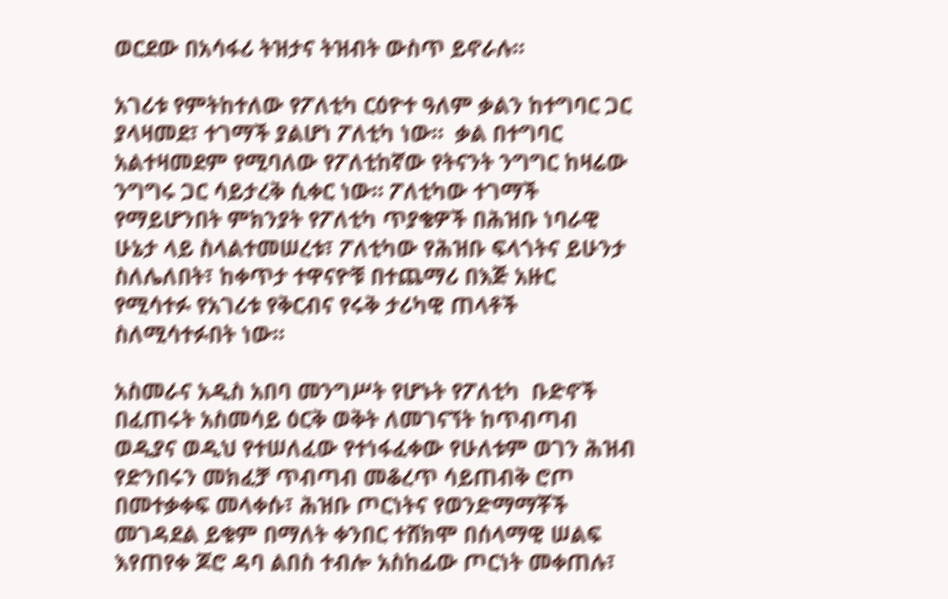ወርደው በአሳፋሪ ትዝታና ትዝብት ውስጥ ይኖራሉ።

አገሪቱ የምትከተለው የፖለቲካ ርዕዮተ ዓለም ቃልን ከተግባር ጋር ያላዛመደ፣ ተገማች ያልሆነ ፖለቲካ ነው።  ቃል በተግባር አልተዛመደም የሚባለው የፖለቲከኛው የትናንት ንግግር ከዛሬው ንግግሩ ጋር ሳይታረቅ ሲቀር ነው። ፖለቲካው ተገማች የማይሆንበት ምክንያት የፖለቲካ ጥያቄዎች በሕዝቡ ነባራዊ ሁኔታ ላይ ስላልተመሠረቱ፣ ፖለቲካው የሕዝቡ ፍላጎትና ይሁንታ ስለሌለበት፣ ከቀጥታ ተዋናዮቹ በተጨማሪ በእጅ አዙር የሚሳተፉ የአገሪቱ የቅርብና የሩቅ ታሪካዊ ጠላቶች ስለሚሳተፉበት ነው።

አስመራና አዲስ አበባ መንግሥት የሆኑት የፖለቲካ  ቡድኖች በፈጠሩት አስመሳይ ዕርቅ ወቅት ለመገናኘት ከጥብጣብ ወዲያና ወዲህ የተሠለፈው የተነፋፈቀው የሁለቱም ወገን ሕዝብ የድንበሩን መክፈቻ ጥብጣብ መቆረጥ ሳይጠብቅ ሮጦ በመተቃቀፍ መላቀሱ፣ ሕዝቡ ጦርነትና የወንድማማቾች መገዳደል ይቁም በማለት ቀንበር ተሸክሞ በሰላማዊ ሠልፍ እየጠየቀ ጆሮ ዳባ ልበስ ተብሎ አስከፊው ጦርነት መቀጠሉ፣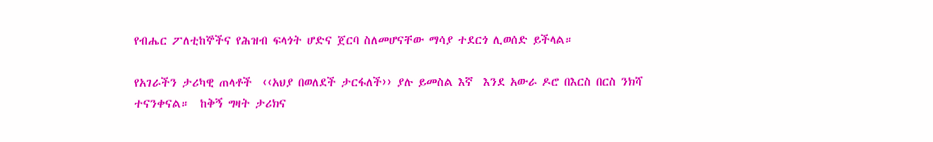የብሔር ፖለቲከኞችና የሕዝብ ፍላጎት ሆድና ጀርባ ስለመሆናቸው ማሳያ ተደርጎ ሊወሰድ ይችላል።

የአገራችን ታሪካዊ ጠላቶች  ‹‹አህያ በወለደች ታርፋለች›› ያሉ ይመስል እኛ  እንደ አውራ ዶሮ በእርስ በርስ ንክሻ ተናንቀናል።  ከቅኝ ግዛት ታሪክና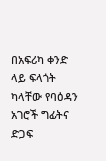በአፍሪካ ቀንድ ላይ ፍላጎት ካላቸው የባዕዳን አገሮች ግፊትና ድጋፍ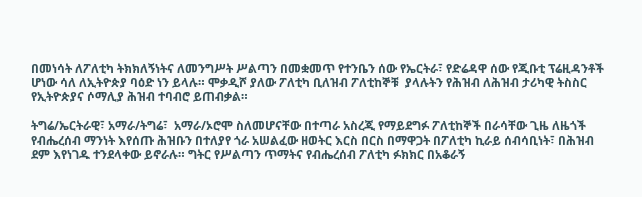በመነሳት ለፖለቲካ ትክክለኝነትና ለመንግሥት ሥልጣን በመቋመጥ የተንቤን ሰው የኤርትራ፣ የድሬዳዋ ሰው የጂቡቲ ፕሬዚዳንቶች ሆነው ሳለ ለኢትዮጵያ ባዕድ ነን ይላሉ። ሞቃዲሾ ያለው ፖለቲካ ቢለዝብ ፖለቲከኞቹ  ያላሉትን የሕዝብ ለሕዝብ ታሪካዊ ትስስር  የኢትዮጵያና ሶማሊያ ሕዝብ ተባብሮ ይጠብቃል።

ትግሬ/ኤርትራዊ፣ አማራ/ትግሬ፣  አማራ/ኦሮሞ ስለመሆናቸው በተጣራ አስረጂ የማይደግፉ ፖለቲከኞች በራሳቸው ጊዜ ለዜጎች የብሔረሰብ ማንነት እየሰጡ ሕዝቡን በተለያየ ጎራ አሠልፈው ዘወትር እርስ በርስ በማዋጋት በፖለቲካ ኪራይ ሰብሳቢነት፣ በሕዝብ ደም እየነገዱ ተንደላቀው ይኖራሉ። ግትር የሥልጣን ጥማትና የብሔረሰብ ፖለቲካ ፉክክር በአቆራኝ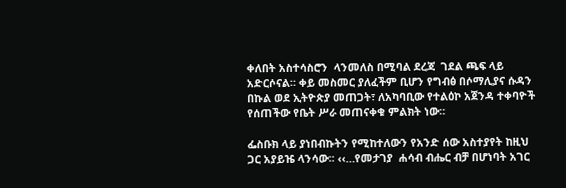ቀለበት አስተሳስሮን  ላንመለስ በሚባል ደረጃ  ገደል ጫፍ ላይ አድርሶናል። ቀይ መስመር ያለፈችም ቢሆን የግብፅ በሶማሊያና ሱዳን በኩል ወደ ኢትዮጵያ መጠጋት፣ ለአካባቢው የተልዕኮ አጀንዳ ተቀባዮች የሰጠችው የቤት ሥራ መጠናቀቁ ምልክት ነው።

ፌስቡክ ላይ ያነበብኩትን የሚከተለውን የአንድ ሰው አስተያየት ከዚህ ጋር አያይዤ ላንሳው፡፡ ‹‹…የመታገያ  ሐሳብ ብሔር ብቻ በሆነባት አገር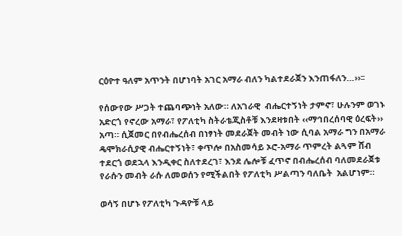ርዕዮተ ዓለም አጥንት በሆነባት አገር አማራ ብለን ካልተደራጀን እንጠፋለን…››፡፡

የሰውየው ሥጋት ተጨባጭነት አለው። ለአገራዊ  ብሔርተኝነት ታምኖ፣ ሁሉንም ወገኑ አድርጎ የኖረው አማራ፣ የፖለቲካ ስትራቴጂስቶቹ እንደዛቱበት ‹‹ማኅበረሰባዊ ዕረፍት›› አጣ። ሲጀመር በየብሔረሰብ በነፃነት መደራጀት መብት ነው ሲባል አማራ ግን በአማራ ዴሞክራሲያዊ ብሔርተኝነት፣ ቀጥሎ በአስመሳይ ኦሮ-አማራ ጥምረት ልጓም ሸብ ተደርጎ ወደኋላ እንዲቀር ስለተደረገ፣ እንደ ሌሎቹ ፈጥኖ በብሔረሰብ ባለመደራጀቱ የራሱን መብት ራሱ ለመወሰን የሚችልበት የፖለቲካ ሥልጣን ባለቤት  አልሆነም።

ወሳኝ በሆኑ የፖለቲካ ጉዳዮቹ ላይ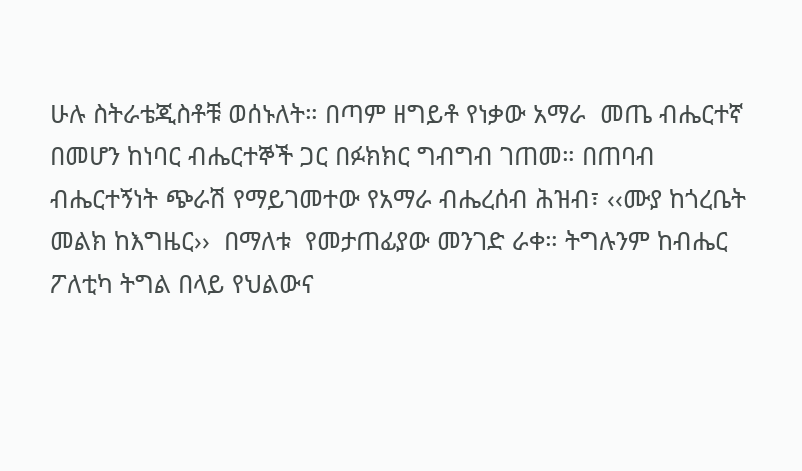ሁሉ ስትራቴጂስቶቹ ወሰኑለት። በጣም ዘግይቶ የነቃው አማራ  መጤ ብሔርተኛ  በመሆን ከነባር ብሔርተኞች ጋር በፉክክር ግብግብ ገጠመ። በጠባብ ብሔርተኝነት ጭራሽ የማይገመተው የአማራ ብሔረሰብ ሕዝብ፣ ‹‹ሙያ ከጎረቤት መልክ ከእግዜር››  በማለቱ  የመታጠፊያው መንገድ ራቀ። ትግሉንም ከብሔር ፖለቲካ ትግል በላይ የህልውና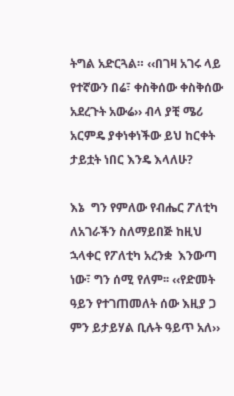ትግል አድርጓል። ‹‹በገዛ አገሩ ላይ የተኛውን በሬ፣ ቀስቅሰው ቀስቅሰው አደረጉት አውሬ›› ብላ ያቺ ሜሪ አርምዴ ያቀነቀነችው ይህ ከርቀት ታይቷት ነበር እንዴ እላለሁ?

እኔ  ግን የምለው የብሔር ፖለቲካ ለአገራችን ስለማይበጅ ከዚህ ኋላቀር የፖለቲካ አረንቋ  እንውጣ ነው፣ ግን ሰሚ የለም፡፡ ‹‹የድመት ዓይን የተገጠመለት ሰው እዚያ ጋ ምን ይታይሃል ቢሉት ዓይጥ አለ››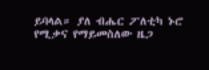ይባላል። ያለ ብሔር ፖለቲካ ኑሮ የሚቃና የማይመስለው ዜጋ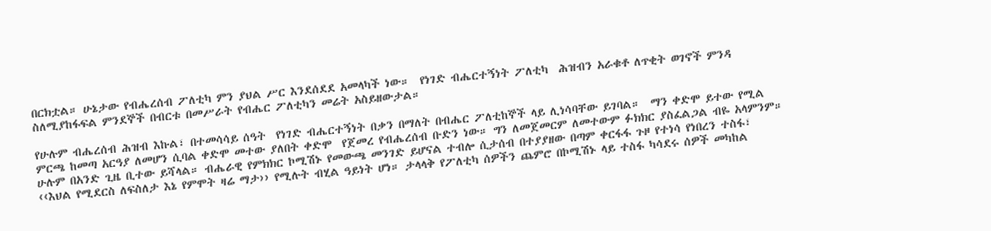በርክቷል። ሁኔታው የብሔረሰብ ፖለቲካ ምን ያህል ሥር እንደሰደደ አመላካች ነው።  የነገድ ብሔርተኝነት ፖለቲካ  ሕዝብን አራቁቶ ለጥቂት ወገኖች ምንዳ ስለሚያከፋፍል ምንደኞች በብርቱ በመሥራት የብሔር ፖለቲካን መሬት አስይዘውታል።

የሁሉም ብሔረሰብ ሕዝብ እኩል፣ በተመሳሳይ ሰዓት  የነገድ ብሔርተኝነት በቃን በማለት በብሔር ፖለቲከኞች ላይ ሊነሳባቸው ይገባል።  ማን ቀድሞ ይተው የሚል ምርጫ ከመጣ አርዓያ ለመሆን ሲባል ቀድሞ መተው ያለበት ቀድሞ  የጀመረ የብሔረሰብ ቡድን ነው። ግን ለመጀመርም ለመተውም ፉክክር ያስፈልጋል ብዬ አላምንም። ሁሉም በአንድ ጊዜ ቢተው ይሻላል። ብሔራዊ የምክክር ኮሚሽኑ የመውጫ መንገድ ይሆናል ተብሎ ሲታሰብ በተያያዘው በጣም ቀርፋፋ ጉዞ የተነሳ የነበረን ተስፋ፣ ‹‹እህል የሚደርስ ለፍስለታ እኔ የምሞት ዛሬ ማታ›› የሚሉት ብሂል ዓይነት ሆነ። ታላላቅ የፖለቲካ ሰዎችን ጨምሮ በኮሚሽኑ ላይ ተስፋ ካሳደሩ ሰዎች መካከል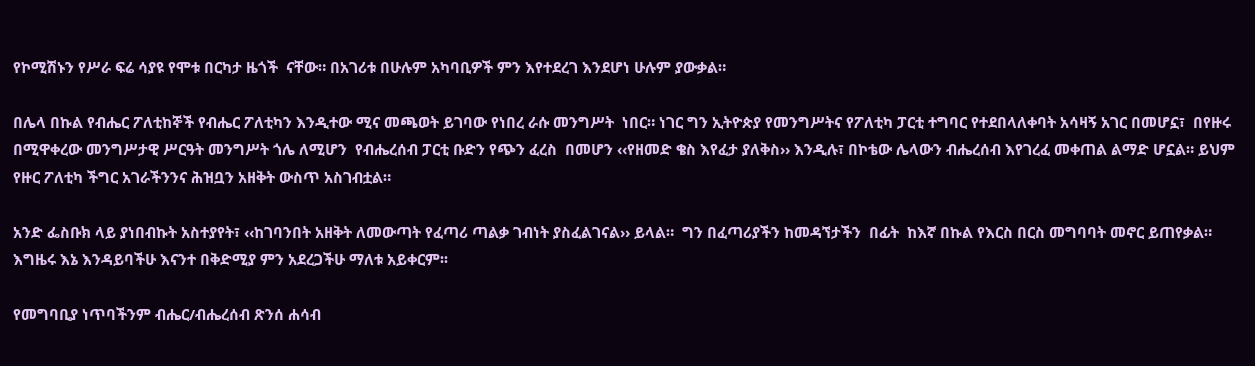የኮሚሽኑን የሥራ ፍሬ ሳያዩ የሞቱ በርካታ ዜጎች  ናቸው። በአገሪቱ በሁሉም አካባቢዎች ምን እየተደረገ እንደሆነ ሁሉም ያውቃል።

በሌላ በኩል የብሔር ፖለቲከኞች የብሔር ፖለቲካን እንዲተው ሚና መጫወት ይገባው የነበረ ራሱ መንግሥት  ነበር። ነገር ግን ኢትዮጵያ የመንግሥትና የፖለቲካ ፓርቲ ተግባር የተደበላለቀባት አሳዛኝ አገር በመሆኗ፣  በየዙሩ በሚዋቀረው መንግሥታዊ ሥርዓት መንግሥት ጎሌ ለሚሆን  የብሔረሰብ ፓርቲ ቡድን የጭን ፈረስ  በመሆን ‹‹የዘመድ ቄስ እየፈታ ያለቅስ›› እንዲሉ፣ በኮቴው ሌላውን ብሔረሰብ እየገረፈ መቀጠል ልማድ ሆኗል። ይህም የዙር ፖለቲካ ችግር አገራችንንና ሕዝቧን አዘቅት ውስጥ አስገብቷል።

አንድ ፌስቡክ ላይ ያነበብኩት አስተያየት፣ ‹‹ከገባንበት አዘቅት ለመውጣት የፈጣሪ ጣልቃ ገብነት ያስፈልገናል›› ይላል።  ግን በፈጣሪያችን ከመዳኘታችን  በፊት  ከእኛ በኩል የእርስ በርስ መግባባት መኖር ይጠየቃል። እግዜሩ እኔ እንዳይባችሁ እናንተ በቅድሚያ ምን አደረጋችሁ ማለቱ አይቀርም፡፡

የመግባቢያ ነጥባችንም ብሔር/ብሔረሰብ ጽንሰ ሐሳብ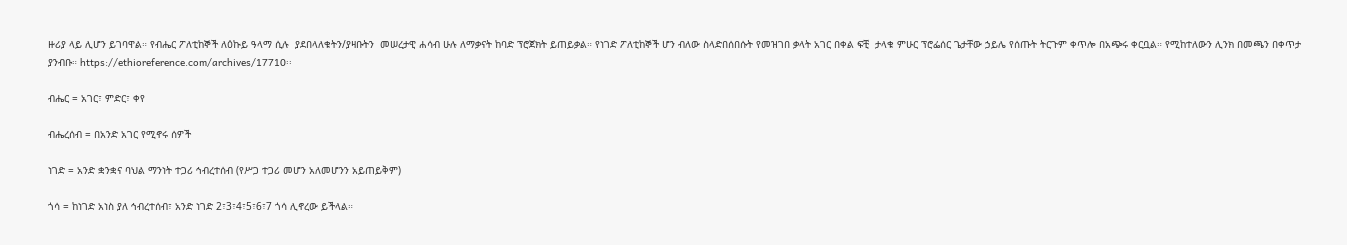ዙሪያ ላይ ሊሆን ይገባዋል። የብሔር ፖለቲከኞች ለዕኩይ ዓላማ ሲሉ  ያደበላለቁትን/ያዛቡትን  መሠረታዊ ሐሳብ ሁሉ ለማቃናት ከባድ ፕሮጀክት ይጠይቃል። የነገድ ፖለቲከኞች ሆን ብለው ስላድበሰበሱት የመዝገበ ቃላት አገር በቀል ፍቺ  ታላቁ ምሁር ፕሮፌሰር ጌታቸው ኃይሌ የሰጡት ትርጉም ቀጥሎ በአጭሩ ቀርቧል። የሚከተለውን ሊንክ በመጫን በቀጥታ  ያንብቡ። https://ethioreference.com/archives/17710፡፡

ብሔር = አገር፣ ምድር፣ ቀየ

ብሔረሰብ = በአንድ አገር የሚኖሩ ሰዎች

ነገድ = አንድ ቋንቋና ባህል ማንነት ተጋሪ ኅብረተሰብ (የሥጋ ተጋሪ መሆን አለመሆንን አይጠይቅም)

ጎሳ = ከነገድ አነስ ያለ ኅብረተሰብ፣ አንድ ነገድ 2፣3፣4፣5፣6፣7 ጎሳ ሊኖረው ይችላል።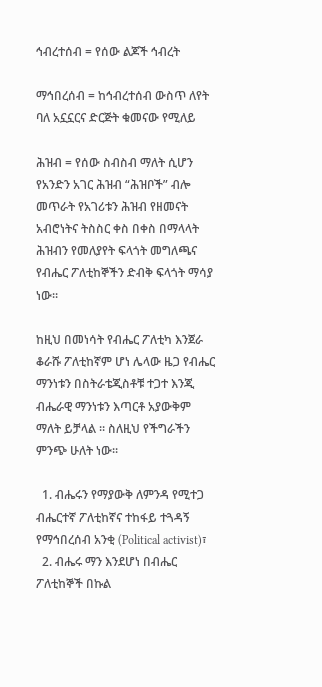ኅብረተሰብ = የሰው ልጆች ኅብረት

ማኅበረሰብ = ከኅብረተሰብ ውስጥ ለየት ባለ አኗኗርና ድርጅት ቁመናው የሚለይ

ሕዝብ = የሰው ስብስብ ማለት ሲሆን የአንድን አገር ሕዝብ “ሕዝቦች” ብሎ መጥራት የአገሪቱን ሕዝብ የዘመናት አብሮነትና ትስስር ቀስ በቀስ በማላላት ሕዝብን የመለያየት ፍላጎት መግለጫና የብሔር ፖለቲከኞችን ድብቅ ፍላጎት ማሳያ ነው።

ከዚህ በመነሳት የብሔር ፖለቲካ እንጀራ ቆራሹ ፖለቲከኛም ሆነ ሌላው ዜጋ የብሔር ማንነቱን በስትራቴጂስቶቹ ተጋተ እንጂ ብሔራዊ ማንነቱን እጣርቶ አያውቅም ማለት ይቻላል ። ስለዚህ የችግራችን ምንጭ ሁለት ነው።

  1. ብሔሩን የማያውቅ ለምንዳ የሚተጋ ብሔርተኛ ፖለቲከኛና ተከፋይ ተጓዳኝ የማኅበረሰብ አንቂ (Political activist)፣
  2. ብሔሩ ማን እንደሆነ በብሔር ፖለቲከኞች በኩል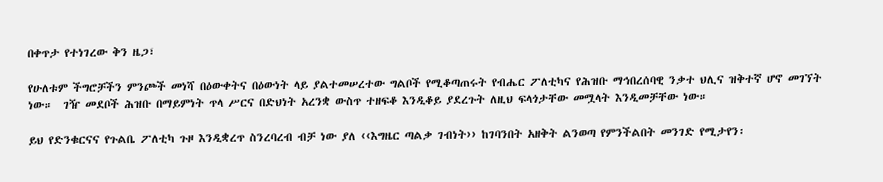በቀጥታ የተነገረው ቅን ዜጋ፣

የሁለቱም ችግሮቻችን ምንጮች መነሻ በዕውቀትና በዕውነት ላይ ያልተመሠረተው ግልቦች የሚቆጣጠሩት የብሔር ፖለቲካና የሕዝቡ ማኅበረሰባዊ ንቃተ ህሊና ዝቅተኛ ሆኖ መገኘት ነው።  ገዥ መደቦች ሕዝቡ በማይምነት ጥላ ሥርና በድህነት አረንቋ ውስጥ ተዘፍቆ እንዲቆይ ያደረጉት ለዚህ ፍላጎታቸው መሟላት እንዲመቻቸው ነው።

ይህ የድንቁርናና የጉልቤ ፖለቲካ ጉዞ እንዲቋረጥ ስንረባረብ ብቻ ነው ያለ ‹‹እግዜር ጣልቃ ገብነት›› ከገባንበት አዘቅት ልንወጣ የምንችልበት መንገድ የሚታየን፡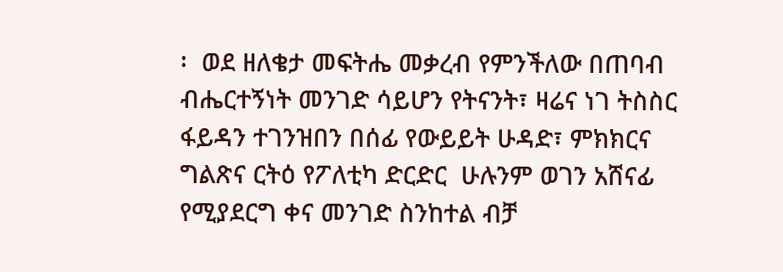፡  ወደ ዘለቄታ መፍትሔ መቃረብ የምንችለው በጠባብ ብሔርተኝነት መንገድ ሳይሆን የትናንት፣ ዛሬና ነገ ትስስር ፋይዳን ተገንዝበን በሰፊ የውይይት ሁዳድ፣ ምክክርና ግልጽና ርትዕ የፖለቲካ ድርድር  ሁሉንም ወገን አሸናፊ የሚያደርግ ቀና መንገድ ስንከተል ብቻ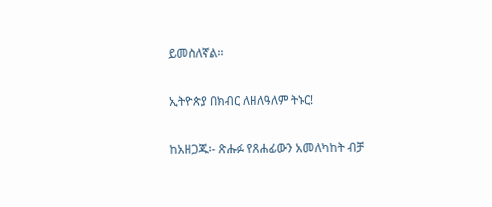ይመስለኛል፡፡

ኢትዮጵያ በክብር ለዘለዓለም ትኑር!

ከአዘጋጁ፡- ጽሑፉ የጸሐፊውን አመለካከት ብቻ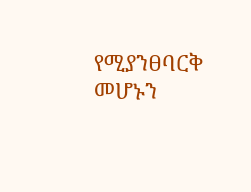የሚያንፀባርቅ መሆኑን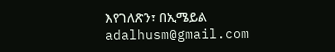እየገለጽን፣ በኢሜይል adalhusm@gmail.com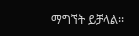ማግኘት ይቻላል፡፡